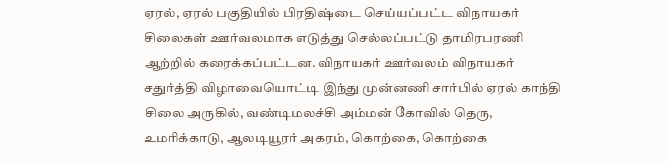ஏரல், ஏரல் பகுதியில் பிரதிஷ்டை செய்யப்பட்ட விநாயகர் சிலைகள் ஊர்வலமாக எடுத்து செல்லப்பட்டு தாமிரபரணி ஆற்றில் கரைக்கப்பட்டன. விநாயகர் ஊர்வலம் விநாயகர் சதுர்த்தி விழாவையொட்டி இந்து முன்னணி சார்பில் ஏரல் காந்தி சிலை அருகில், வண்டிமலச்சி அம்மன் கோவில் தெரு, உமரிக்காடு, ஆலடியூரர் அகரம், கொற்கை, கொற்கை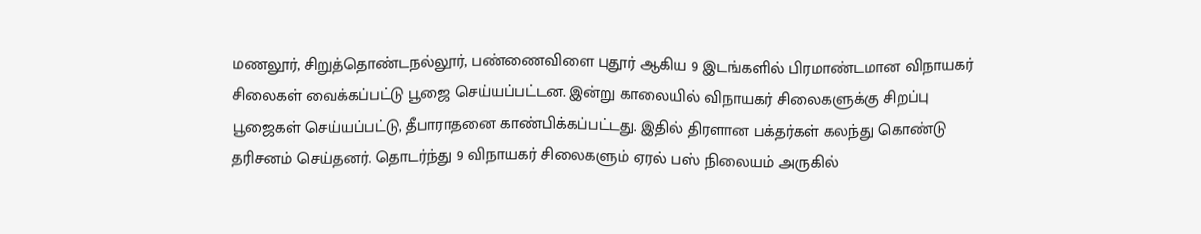மணலூர், சிறுத்தொண்டநல்லூர், பண்ணைவிளை புதூர் ஆகிய 9 இடங்களில் பிரமாண்டமான விநாயகர் சிலைகள் வைக்கப்பட்டு பூஜை செய்யப்பட்டன. இன்று காலையில் விநாயகர் சிலைகளுக்கு சிறப்பு பூஜைகள் செய்யப்பட்டு, தீபாராதனை காண்பிக்கப்பட்டது. இதில் திரளான பக்தர்கள் கலந்து கொண்டு தரிசனம் செய்தனர். தொடர்ந்து 9 விநாயகர் சிலைகளும் ஏரல் பஸ் நிலையம் அருகில்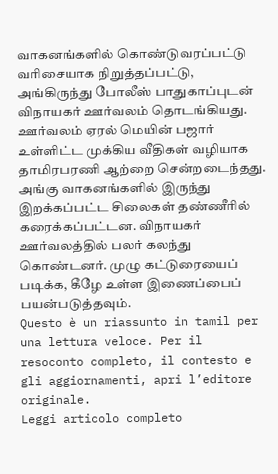வாகனங்களில் கொண்டுவரப்பட்டு வரிசையாக நிறுத்தப்பட்டு, அங்கிருந்து போலீஸ் பாதுகாப்புடன் விநாயகர் ஊர்வலம் தொடங்கியது. ஊர்வலம் ஏரல் மெயின் பஜார் உள்ளிட்ட முக்கிய வீதிகள் வழியாக தாமிரபரணி ஆற்றை சென்றடைந்தது. அங்கு வாகனங்களில் இருந்து இறக்கப்பட்ட சிலைகள் தண்ணீரில் கரைக்கப்பட்டன. விநாயகர் ஊர்வலத்தில் பலர் கலந்து கொண்டனர். முழு கட்டுரையைப் படிக்க, கீழே உள்ள இணைப்பைப் பயன்படுத்தவும்.
Questo è un riassunto in tamil per una lettura veloce. Per il resoconto completo, il contesto e gli aggiornamenti, apri l’editore originale.
Leggi articolo completo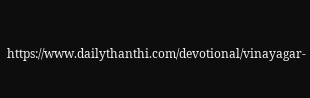https://www.dailythanthi.com/devotional/vinayagar-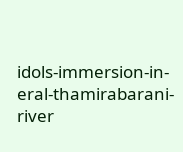idols-immersion-in-eral-thamirabarani-river